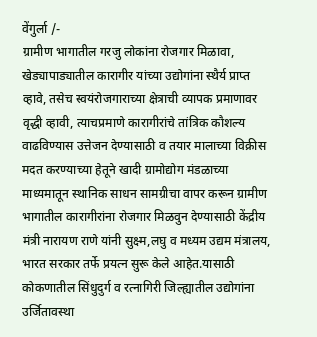वेंगुर्ला /-
ग्रामीण भागातील गरजु लोकांना रोजगार मिळावा, खेड्यापाड्यातील कारागीर यांच्या उद्योगांना स्थैर्य प्राप्त व्हावे, तसेच स्वयंरोजगाराच्या क्षेत्राची व्यापक प्रमाणावर वृद्धी व्हावी, त्याचप्रमाणे कारागीरांचे तांत्रिक कौशल्य वाढविण्यास उत्तेजन देण्यासाठी व तयार मालाच्या विक्रीस मदत करण्याच्या हेतूने खादी ग्रामोद्योग मंडळाच्या माध्यमातून स्थानिक साधन सामग्रीचा वापर करून ग्रामीण भागातील कारागीरांना रोजगार मिळवुन देण्यासाठी केंद्रीय मंत्री नारायण राणे यांनी सुक्ष्म,लघु व मध्यम उद्यम मंत्रालय, भारत सरकार तर्फे प्रयत्न सुरू केले आहेत.यासाठी कोकणातील सिंधुदुर्ग व रत्नागिरी जिल्ह्यातील उद्योगांना उर्जितावस्था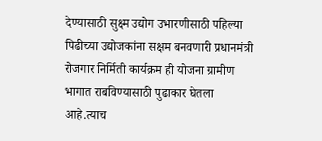देण्यासाठी सुक्ष्म उद्योग उभारणीसाठी पहिल्या पिढीच्या उद्योजकांना सक्षम बनवणारी प्रधानमंत्री रोजगार निर्मिती कार्यक्रम ही योजना ग्रामीण भागात राबविण्यासाठी पुढाकार घेतला आहे.त्याच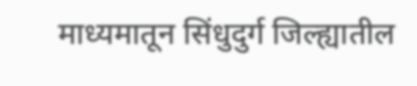माध्यमातून सिंधुदुर्ग जिल्ह्यातील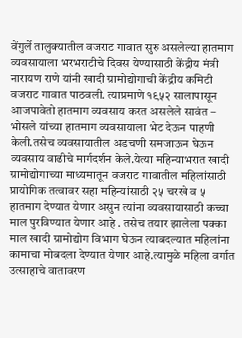वेंगुर्ले तालुक्यातील वजराट गावात सुरु असलेल्या हातमाग व्यवसायाला भरभराटीचे दिवस येण्यासाठी केंद्रीय मंत्री नारायण राणे यांनी खादी ग्रामोद्योगाची केंद्रीय कमिटी वजराट गावात पाठवली. त्याप्रमाणे १९५२ सालापासून आजपावेतो हातमाग व्यवसाय करत असलेले सावंत – भोसले यांच्या हातमाग व्यवसायाला भेट देऊन पाहणी केली.तसेच व्यवसायातील अडचणी समजाऊन घेऊन व्यवसाय वाढीचे मार्गदर्शन केले.येत्या महिन्याभरात खादी ग्रामोद्योगाच्या माध्यमातून वजराट गावातील महिलांसाठी प्रायोगिक तत्वावर सहा महिन्यांसाठी २५ चरखे व ५ हातमाग देण्यात येणार असुन त्यांना व्यवसायासाठी कच्चा माल पुरविण्यात येणार आहे . तसेच तयार झालेला पक्का माल खादी ग्रामोद्योग विभाग घेऊन त्याबदल्यात महिलांना कामाचा मोबदला देण्यात येणार आहे.त्यामुळे महिला वर्गात उत्साहाचे वातावरण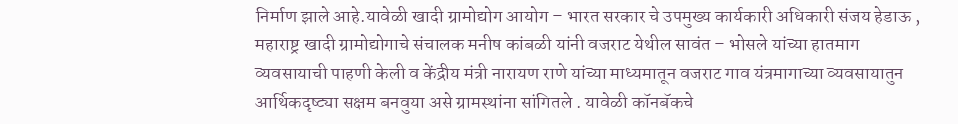निर्माण झाले आहे.यावेळी खादी ग्रामोद्योग आयोग – भारत सरकार चे उपमुख्य कार्यकारी अधिकारी संजय हेडाऊ , महाराष्ट्र खादी ग्रामोद्योगाचे संचालक मनीष कांबळी यांनी वजराट येथील सावंत – भोसले यांच्या हातमाग व्यवसायाची पाहणी केली व केंद्रीय मंत्री नारायण राणे यांच्या माध्यमातून वजराट गाव यंत्रमागाच्या व्यवसायातुन आर्थिकदृष्ट्या सक्षम बनवुया असे ग्रामस्थांना सांगितले . यावेळी कॉनबॅकचे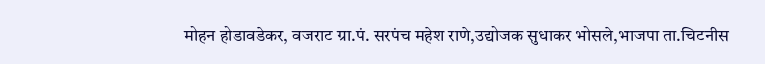मोहन होडावडेकर, वजराट ग्रा.पं. सरपंच महेश राणे,उद्योजक सुधाकर भोसले,भाजपा ता.चिटनीस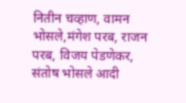नितीन चव्हाण, वामन भोसले,मंगेश परब, राजन परब, विजय पेडणेकर, संतोष भोसले आदी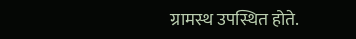ग्रामस्थ उपस्थित होते.